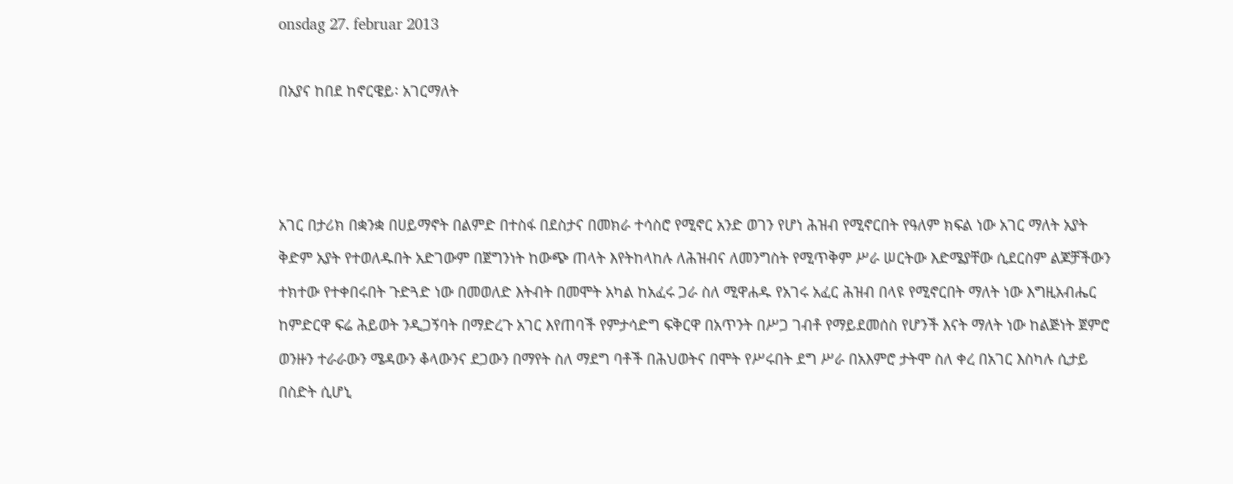onsdag 27. februar 2013

በአያና ከበደ ከኖርዌይ፡ አገርማለት



አገር በታሪክ በቋንቋ በሀይማኖት በልምድ በተስፋ በደስታና በመክራ ተሳስሮ የሚኖር አንድ ወገን የሆነ ሕዝብ የሚኖርበት የዓለም ክፍል ነው አገር ማለት አያት ቅድም አያት የተወለዱበት አድገውም በጀግንነት ከውጭ ጠላት እየትከላከሉ ለሕዝብና ለመንግስት የሚጥቅም ሥራ ሠርትው እድሜያቸው ሲደርስም ልጆቻችውን ተክተው የተቀበሩበት ጉድጓድ ነው በመወለድ እትብት በመሞት አካል ከአፈሩ ጋራ ስለ ሚዋሐዱ የአገሩ አፈር ሕዝብ በላዩ የሚኖርበት ማለት ነው እግዚአብሔር ከምድርዋ ፍሬ ሕይወት ንዲጋኝባት በማድረጉ አገር እየጠባች የምታሳድግ ፍቅርዋ በአጥንት በሥጋ ገብቶ የማይደመሰስ የሆንች እናት ማለት ነው ከልጅነት ጀምሮ ወንዙን ተራራውን ሜዳውን ቆላውንና ደጋውን በማየት ስለ ማደግ ባቶች በሕህወትና በሞት የሥሩበት ደግ ሥራ በአእምሮ ታትሞ ስለ ቀረ በአገር እስካሉ ሲታይ በስድት ሲሆኒ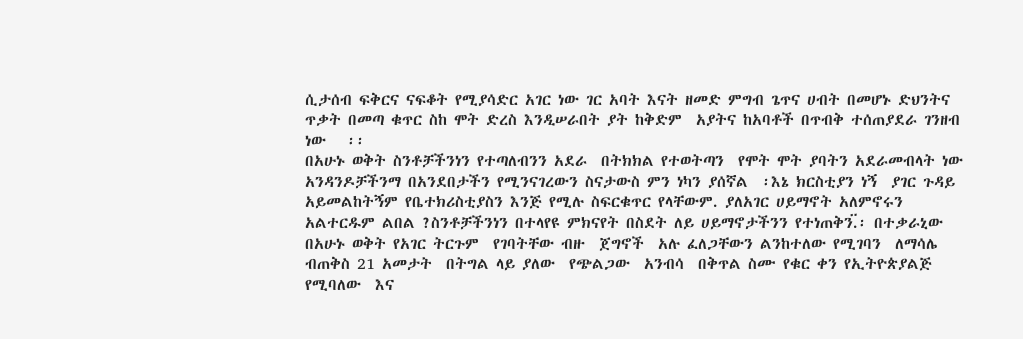ሲታሰብ ፍቅርና ናፍቆት የሚያሳድር አገር ነው ገር አባት እናት ዘመድ ምግብ ጌጥና ሀብት በመሆኑ ድህንትና ጥቃት በመጣ ቁጥር ስከ ሞት ድረስ እንዲሠራበት ያት ከቅድም  አያትና ከአባቶች በጥብቅ ተሰጠያደራ ገንዘብ ነው   ፡፡
በአሁኑ ወቅት ስንቶቻችንነን የተጣለብንን አደራ  በትክክል የተወትጣን  የሞት ሞት ያባትን አደራመብላት ነው አንዳንዶቻችንማ በአንደበታችን የሚንናገረውን ስናታውስ ምን ነካን ያሰኛል  ፡እኔ ክርስቲያን ነኝ  ያገር ጉዳይ አይመልከትኝም የቤተክሪስቲያስን እንጅ የሚሉ ስፍርቁጥር የላቸውም. ያለአገር ሀይማኖት አለምኖሩን  አልተርዱም ልበል ?ስንቶቻችንነን በተላየዩ ምክናየት በስደት ለይ ሀይማኖታችንን የተነጠቅን.፟፡ በተቃራኒው በአሁኑ ወቅት የአገር ትርጉም  የገባትቸው ብዙ  ጀግኖች  አሉ ፈለጋቸውን ልንከተለው የሚገባን  ለማሳሌ ብጠቅስ 21 አመታት  በትግል ላይ ያለው  የጭልጋው  አንብሳ  በቅጥል ስሙ የቁር ቀን የኢትዮጵያልጅ የሚባለው  እና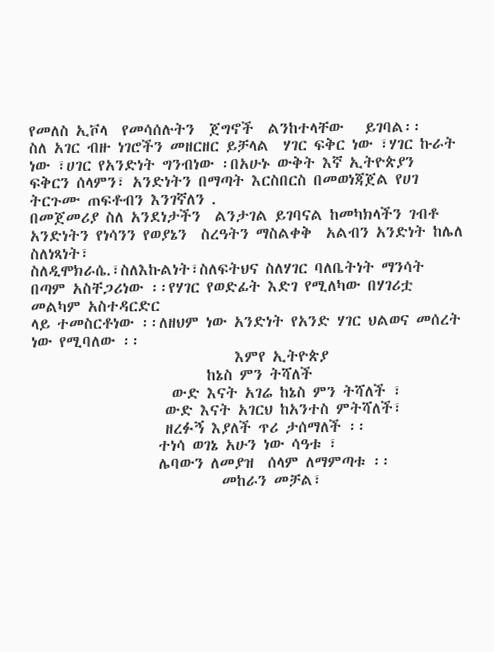የመለስ ኢቮላ  የመሳሰሉትን  ጀግኖች  ልንከተላቸው   ይገባል፡፡
ስለ አገር ብዙ ነገሮችን መዘርዘር ይቻላል  ሃገር ፍቅር ነው ፣ሃገር ኩራት ነው ፣ሀገር የአንድነት ግንብነው ፡በአሁኑ ውቅት እኛ ኢትዮጵያን  ፍቅርን ሰላምን፣ አንድነትን በማጣት እርስበርስ በመወነጃጀል የሀገ ትርጉሙ ጠፍቶብን እንገኛለን .
በመጀመሪያ ስለ አንደነታችን  ልንታገል ይገባናል ከመካክላችን ገብቶ አንድነትን የነሳንን የወያኔን  ስረዓትን ማስልቀቅ  አልብን አንድነት ከሌለ  ስለነጻነት፣                                                                           ስለዲሞክራሴ.፣ስለእኩልነት፣ስለፍትህና ስለሃገር ባለቤትነት ማንሳት  በጣም አስቸጋሪነው ፡፡የሃገር የወድፊት እድገ የሚለካው በሃገሪቷ መልካም አስተዳርድር
ላይ ተመስርቶነው ፡፡ለዘህም ነው አንድነት የአንድ ሃገር ህልወና መሰረት ነው የሚባለው ፡፡
                             እምየ ኢትዮጵያ
                         ከኔስ ምን ትሻለች
                    ውድ እናት አገሬ ከኔስ ምን ትሻለች ፣
                   ውድ እናት አገርህ ከአንተስ ምትሻለች፣
                   ዘረፉኝ እያለች ጥሪ ታሰማለች ፡፡
                  ተነሳ ወገኔ አሁን ነው ሳዓቱ ፣
                  ሌባውን ለመያዝ  ሰላም ለማምጣቱ ፡፡
                           መከራን መቻል፣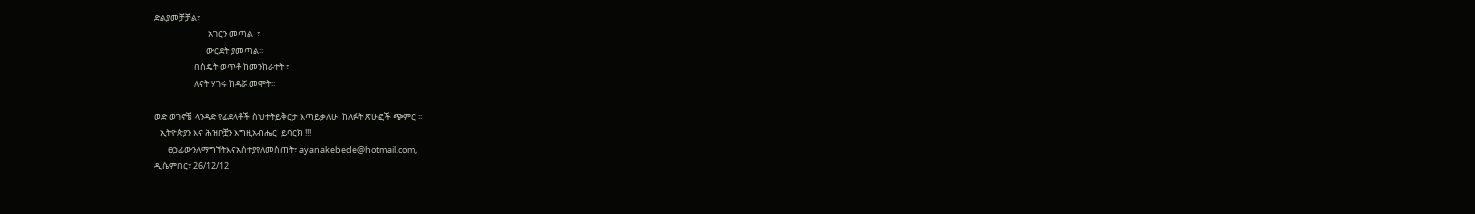ድልያመቻቻል፣
                           አገርን መጣል  ፣
                          ውርደት ያመጣል፡፡
                    በስዴት ወጥቶ ከመንከራተት ፣
                    ለናት ሃገሩ ከዳሯ መሞት፡፡

ወድ ወገኖቼ  ላንዳድ የፊደላቶች ስህተትይቅርታ እጣይቃለሁ  ከለፉት ጽሁፎች ጭምር ፡፡
   ኢትዮጵያን እና ሕዝቦቿን እግዚአብሔር  ይባርክ !!!
       ፀኃፊውንለማግኘትእናአስተያየለመስጠት፣ ayanakebede@hotmail.com,
ዲሴምበር፣ 26/12/12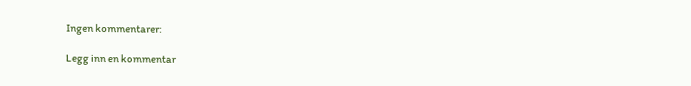Ingen kommentarer:

Legg inn en kommentar